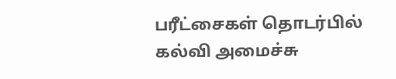பரீட்சைகள் தொடர்பில் கல்வி அமைச்சு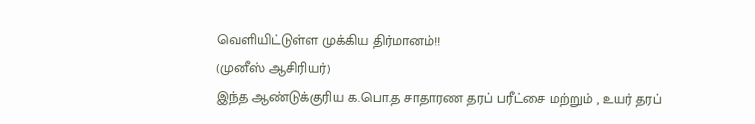வெளியிட்டுள்ள முக்கிய திர்மானம்!!
(முனீஸ் ஆசிரியர்)
இந்த ஆண்டுக்குரிய க.பொ.த சாதாரண தரப் பரீட்சை மற்றும் , உயர் தரப்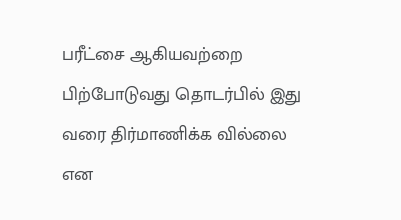பரீட்சை ஆகியவற்றை பிற்போடுவது தொடர்பில் இது வரை திர்மாணிக்க வில்லை என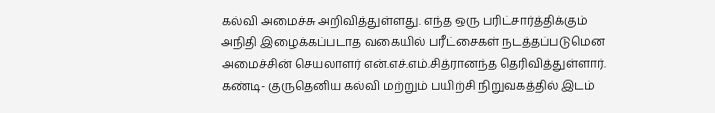கல்வி அமைச்சு அறிவித்துள்ளது. எந்த ஒரு பரிட்சார்த்திக்கும் அநிதி இழைக்கப்படாத வகையில் பரீட்சைகள் நடத்தப்படுமென அமைச்சின் செயலாளர் என்.எச்.எம்.சித்ரானந்த தெரிவித்துள்ளார். கண்டி- குருதெனிய கல்வி மற்றும் பயிற்சி நிறுவகத்தில் இடம்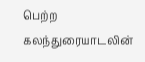பெற்ற கலந்துரையாடலின்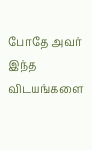போதே அவர் இந்த விடயங்களை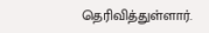தெரிவித்துள்ளார்.